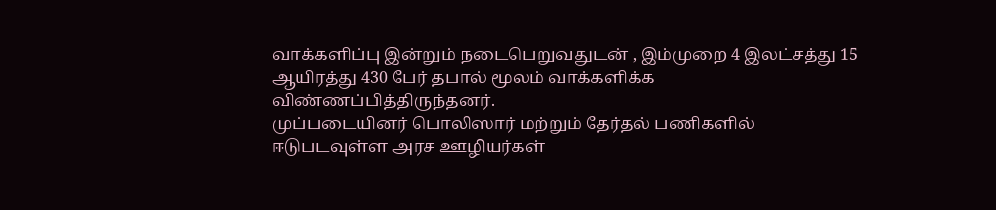வாக்களிப்பு இன்றும் நடைபெறுவதுடன் , இம்முறை 4 இலட்சத்து 15 ஆயிரத்து 430 பேர் தபால் மூலம் வாக்களிக்க விண்ணப்பித்திருந்தனர்.
முப்படையினர் பொலிஸார் மற்றும் தேர்தல் பணிகளில் ஈடுபடவுள்ள அரச ஊழியர்கள்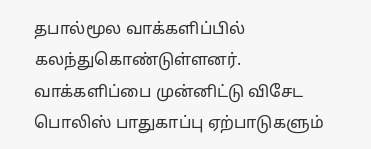தபால்மூல வாக்களிப்பில் கலந்துகொண்டுள்ளனர்.
வாக்களிப்பை முன்னிட்டு விசேட பொலிஸ் பாதுகாப்பு ஏற்பாடுகளும்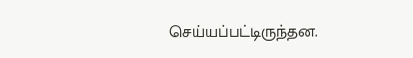செய்யப்பட்டிருந்தன.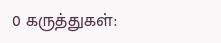0 கருத்துகள்: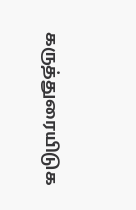கருத்துரையிடுக